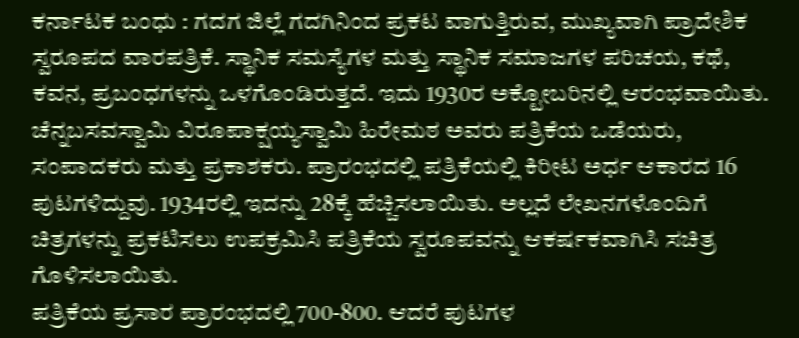ಕರ್ನಾಟಕ ಬಂಧು : ಗದಗ ಜಿಲ್ಲೆ ಗದಗಿನಿಂದ ಪ್ರಕಟ ವಾಗುತ್ತಿರುವ, ಮುಖ್ಯವಾಗಿ ಪ್ರಾದೇಶಿಕ ಸ್ವರೂಪದ ವಾರಪತ್ರಿಕೆ. ಸ್ಥಾನಿಕ ಸಮಸ್ಯೆಗಳ ಮತ್ತು ಸ್ಥಾನಿಕ ಸಮಾಜಗಳ ಪರಿಚಯ, ಕಥೆ, ಕವನ, ಪ್ರಬಂಧಗಳನ್ನು ಒಳಗೊಂಡಿರುತ್ತದೆ. ಇದು 1930ರ ಅಕ್ಟೋಬರಿನಲ್ಲಿ ಆರಂಭವಾಯಿತು.
ಚೆನ್ನಬಸವಸ್ವಾಮಿ ವಿರೂಪಾಕ್ಷಯ್ಯಸ್ವಾಮಿ ಹಿರೇಮಠ ಅವರು ಪತ್ರಿಕೆಯ ಒಡೆಯರು, ಸಂಪಾದಕರು ಮತ್ತು ಪ್ರಕಾಶಕರು. ಪ್ರಾರಂಭದಲ್ಲಿ ಪತ್ರಿಕೆಯಲ್ಲಿ ಕಿರೀಟ ಅರ್ಧ ಆಕಾರದ 16 ಪುಟಗಳಿದ್ದುವು. 1934ರಲ್ಲಿ ಇದನ್ನು 28ಕ್ಕೆ ಹೆಚ್ಚಿಸಲಾಯಿತು. ಅಲ್ಲದೆ ಲೇಖನಗಳೊಂದಿಗೆ ಚಿತ್ರಗಳನ್ನು ಪ್ರಕಟಿಸಲು ಉಪಕ್ರಮಿಸಿ ಪತ್ರಿಕೆಯ ಸ್ವರೂಪವನ್ನು ಆಕರ್ಷಕವಾಗಿಸಿ ಸಚಿತ್ರ ಗೊಳಿಸಲಾಯಿತು.
ಪತ್ರಿಕೆಯ ಪ್ರಸಾರ ಪ್ರಾರಂಭದಲ್ಲಿ 700-800. ಆದರೆ ಪುಟಗಳ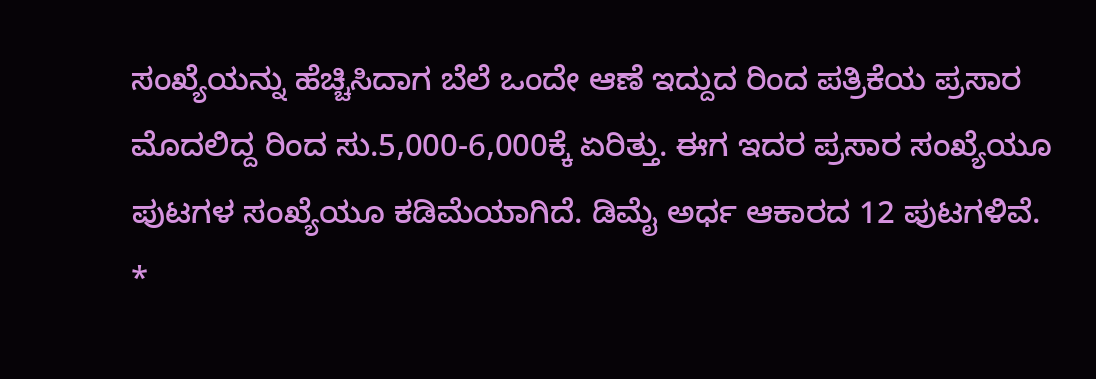ಸಂಖ್ಯೆಯನ್ನು ಹೆಚ್ಚಿಸಿದಾಗ ಬೆಲೆ ಒಂದೇ ಆಣೆ ಇದ್ದುದ ರಿಂದ ಪತ್ರಿಕೆಯ ಪ್ರಸಾರ ಮೊದಲಿದ್ದ ರಿಂದ ಸು.5,000-6,000ಕ್ಕೆ ಏರಿತ್ತು. ಈಗ ಇದರ ಪ್ರಸಾರ ಸಂಖ್ಯೆಯೂ ಪುಟಗಳ ಸಂಖ್ಯೆಯೂ ಕಡಿಮೆಯಾಗಿದೆ. ಡಿಮೈ ಅರ್ಧ ಆಕಾರದ 12 ಪುಟಗಳಿವೆ.                    *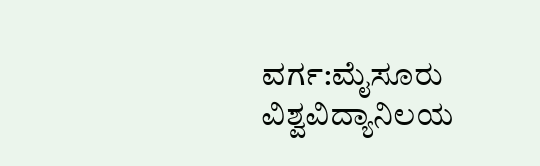ವರ್ಗ:ಮೈಸೂರು ವಿಶ್ವವಿದ್ಯಾನಿಲಯ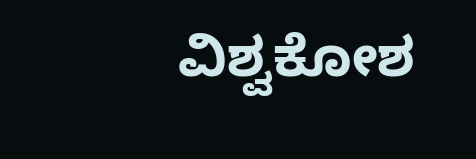ವಿಶ್ವಕೋಶ